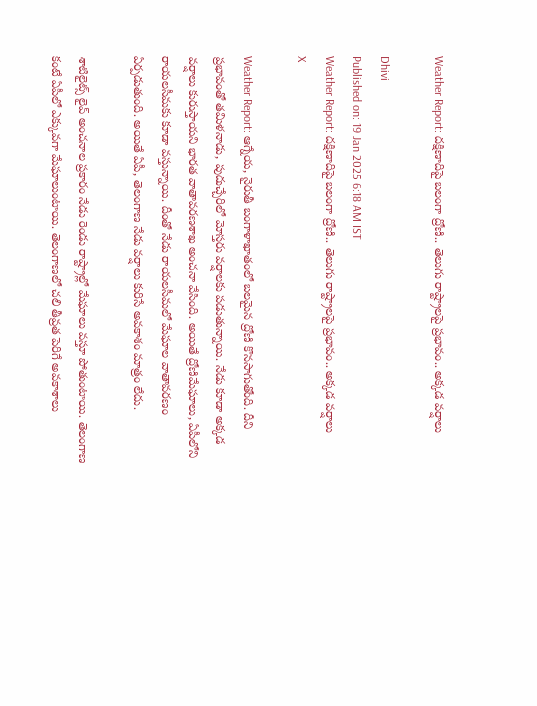Weather Report: దక్షిణాదిపై బలంగా ద్రోణి.. తెలుగు రాష్ట్రాలపై ప్రభావం.. అక్కడ వర్షాలు

Dhivi
Published on: 19 Jan 2025 6:18 AM IST
Weather Report: దక్షిణాదిపై బలంగా ద్రోణి.. తెలుగు రాష్ట్రాలపై ప్రభావం.. అక్కడ వర్షాలు
X

Weather Report: ఆగ్నేయ, నైరుతీ బంగాళాఖాతంలో బలమైన ద్రోణి కొనసాగుతోంది. దీని ప్రభావంతో తమిళనాడు, పుదుచ్చేరిలో మోస్తరు వర్షాలకు పడుతున్నాయి. నేడు కూడా అక్కడ వర్షాలు కురుస్తాయని భారత వాతావరణశాఖ అంచనా వేసింది. అయితే ద్రోణిమేఘాలు, ఏపీలోని రాయలసీమకు కూడా వస్తున్నాయి. దీంతో నేడు రాయలసీమలో మేఘాల వాతావరణం ఏర్పడుతుంది. అయితే ఏపీ, తెలంగాణ నేడు వర్షాలు కురిసే అవకాశం మాత్రం లేదు.

శాటిలైట్స్ లైవ్ అంచనాల ప్రకారం నేడు రెండు రాష్ట్రాల్లో మేఘాలు వస్తూ పోతుంటాయి. తెలంగాణ కంటే ఏపీలో ఎక్కువగా మేఘాలుంటాయి. తెలంగాణలో చలి తీవ్రత పెరిగే అవకాశాలు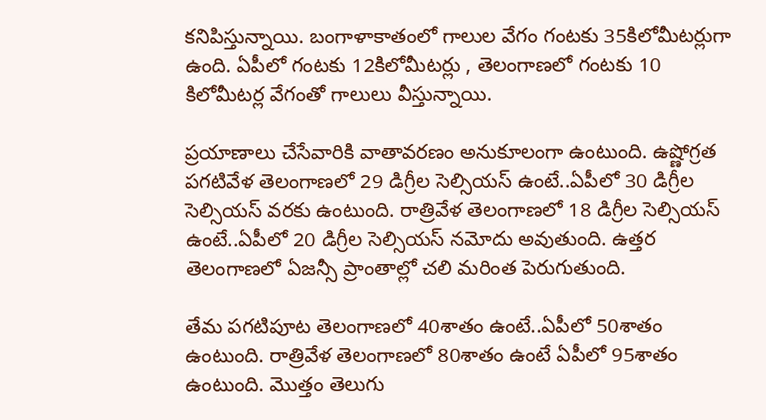కనిపిస్తున్నాయి. బంగాళాకాతంలో గాలుల వేగం గంటకు 35కిలోమీటర్లుగా ఉంది. ఏపీలో గంటకు 12కిలోమీటర్లు , తెలంగాణలో గంటకు 10 కిలోమీటర్ల వేగంతో గాలులు వీస్తున్నాయి.

ప్రయాణాలు చేసేవారికి వాతావరణం అనుకూలంగా ఉంటుంది. ఉష్ణోగ్రత పగటివేళ తెలంగాణలో 29 డిగ్రీల సెల్సియస్ ఉంటే..ఏపీలో 30 డిగ్రీల సెల్సియస్ వరకు ఉంటుంది. రాత్రివేళ తెలంగాణలో 18 డిగ్రీల సెల్సియస్ ఉంటే..ఏపీలో 20 డిగ్రీల సెల్సియస్ నమోదు అవుతుంది. ఉత్తర తెలంగాణలో ఏజన్సీ ప్రాంతాల్లో చలి మరింత పెరుగుతుంది.

తేమ పగటిపూట తెలంగాణలో 40శాతం ఉంటే..ఏపీలో 50శాతం ఉంటుంది. రాత్రివేళ తెలంగాణలో 80శాతం ఉంటే ఏపీలో 95శాతం ఉంటుంది. మొత్తం తెలుగు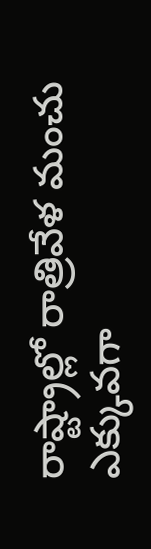రాష్ట్రాల్లో రాత్రివేళ మంచు ఎక్కువగా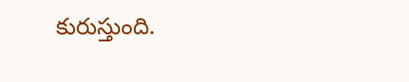కురుస్తుంది.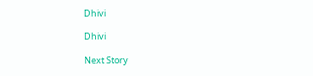Dhivi

Dhivi

Next Story